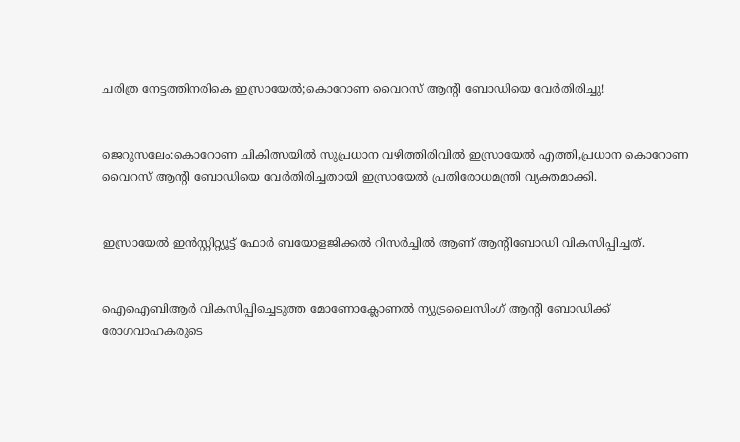ചരിത്ര നേട്ടത്തിനരികെ ഇസ്രായേല്‍;കൊറോണ വൈറസ്‌ ആന്‍റി ബോഡിയെ വേര്‍തിരിച്ചു!


ജെറുസലേം:കൊറോണ ചികിത്സയില്‍ സുപ്രധാന വഴിത്തിരിവില്‍ ഇസ്രായേല്‍ എത്തി,പ്രധാന കൊറോണ വൈറസ് ആന്‍റി ബോഡിയെ വേര്‍തിരിച്ചതായി ഇസ്രായേല്‍ പ്രതിരോധമന്ത്രി വ്യക്തമാക്കി.


ഇസ്രായേല്‍ ഇന്‍സ്റ്റിറ്റ്യൂട്ട് ഫോര്‍ ബയോളജിക്കല്‍ റിസര്‍ച്ചില്‍ ആണ് ആന്‍റിബോഡി വികസിപ്പിച്ചത്.


ഐഐബിആര്‍ വികസിപ്പിച്ചെടുത്ത മോണോക്ലോണല്‍ ന്യുട്രലൈസിംഗ് ആന്‍റി ബോഡിക്ക് രോഗവാഹകരുടെ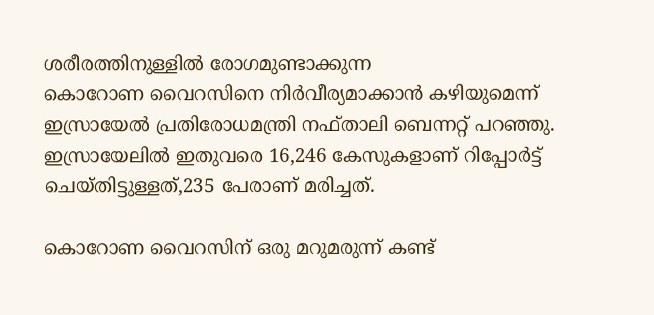ശരീരത്തിനുള്ളില്‍ രോഗമുണ്ടാക്കുന്ന
കൊറോണ വൈറസിനെ നിര്‍വീര്യമാക്കാന്‍ കഴിയുമെന്ന് ഇസ്രായേല്‍ പ്രതിരോധമന്ത്രി നഫ്താലി ബെന്നറ്റ്‌ പറഞ്ഞു.
ഇസ്രായേലില്‍ ഇതുവരെ 16,246 കേസുകളാണ് റിപ്പോര്‍ട്ട്‌ ചെയ്തിട്ടുള്ളത്,235 പേരാണ് മരിച്ചത്.

കൊറോണ വൈറസിന് ഒരു മറുമരുന്ന് കണ്ട്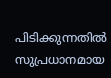പിടിക്കുന്നതില്‍ സുപ്രധാനമായ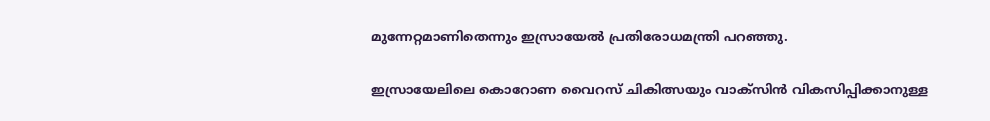മുന്നേറ്റമാണിതെന്നും ഇസ്രായേല്‍ പ്രതിരോധമന്ത്രി പറഞ്ഞു.

ഇസ്രായേലിലെ കൊറോണ വൈറസ്‌ ചികിത്സയും വാക്സിന്‍ വികസിപ്പിക്കാനുള്ള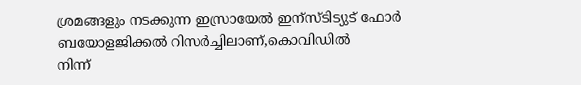ശ്രമങ്ങളും നടക്കുന്ന ഇസ്രായേല്‍ ഇന്സ്ടിട്യുട് ഫോര്‍ ബയോളജിക്കല്‍ റിസര്‍ച്ചിലാണ്,കൊവിഡില്‍
നിന്ന്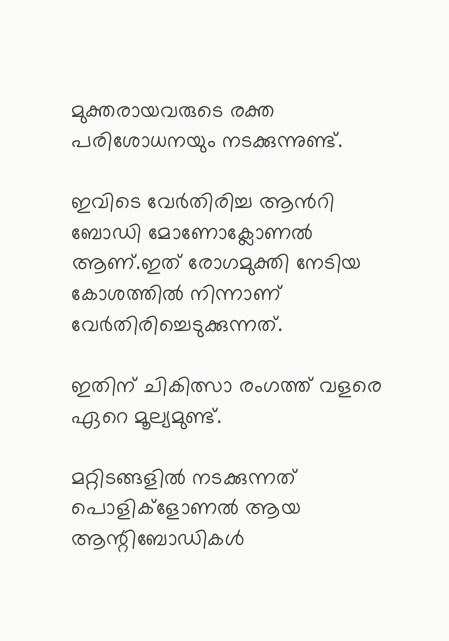മുക്തരായവരുടെ രക്ത പരിശോധനയും നടക്കുന്നുണ്ട്.

ഇവിടെ വേര്‍തിരിച്ച ആന്‍റി ബോഡി മോണോക്ലോണല്‍ ആണ്.ഇത് രോഗമുക്തി നേടിയ കോശത്തില്‍ നിന്നാണ് വേര്‍തിരിച്ചെടുക്കുന്നത്.

ഇതിന് ചികിത്സാ രംഗത്ത് വളരെ ഏറെ മൂല്യമുണ്ട്.

മറ്റിടങ്ങളില്‍ നടക്കുന്നത് പൊളിക്ളോണല്‍ ആയ ആന്റിബോഡികള്‍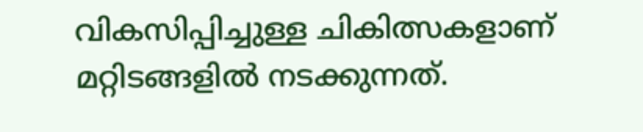വികസിപ്പിച്ചുള്ള ചികിത്സകളാണ് മറ്റിടങ്ങളില്‍ നടക്കുന്നത്.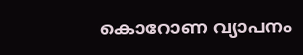കൊറോണ വ്യാപനം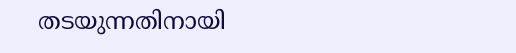തടയുന്നതിനായി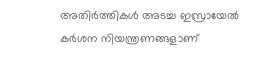അതിര്‍ത്തികള്‍ അടച്ച ഇസ്രായേല്‍ കര്‍ശന നിയന്ത്രണങ്ങളാണ്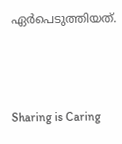ഏര്‍പെടുത്തിയത്.



Sharing is Caring